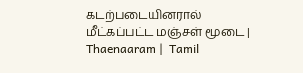கடற்படையினரால் மீட்கப்பட்ட மஞ்சள் மூடை | Thaenaaram |  Tamil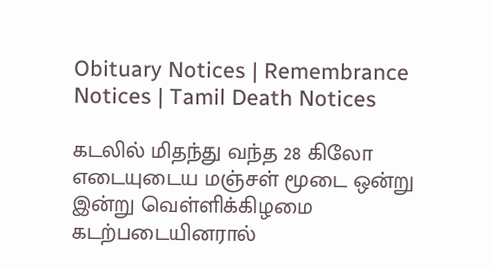Obituary Notices | Remembrance Notices | Tamil Death Notices

கடலில் மிதந்து வந்த 28 கிலோ எடையுடைய மஞ்சள் மூடை ஒன்று இன்று வெள்ளிக்கிழமை கடற்படையினரால்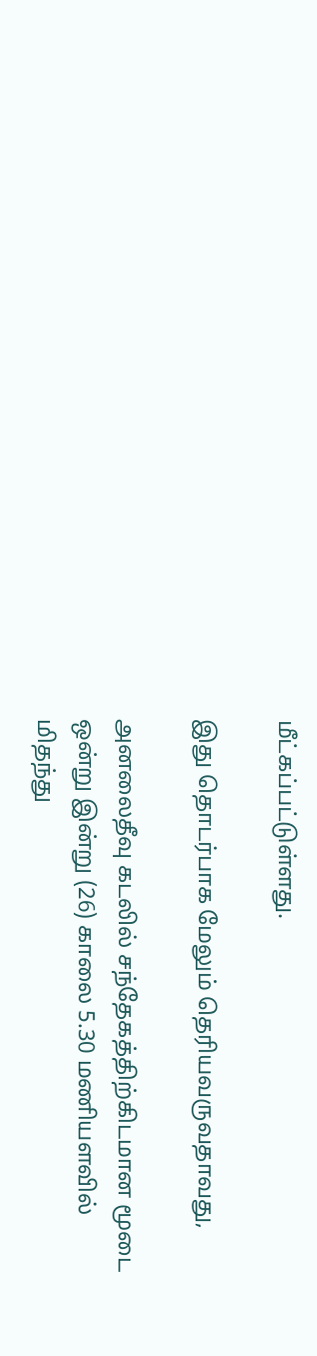மீட்கப்பட்டுள்ளது.

இது தொடர்பாக மேலும் தெரியவருவதாவது,

அனலைதீவு கடலில் சந்தேகத்திற்கிடமான மூடை ஒன்று இன்று (26) காலை 5.30 மணியளவில் மிதந்து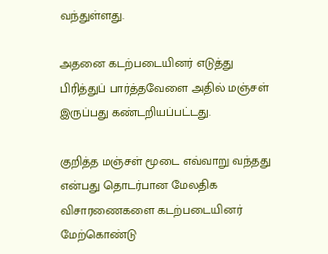வந்துள்ளது.

அதனை கடற்படையினர் எடுத்து பிரித்துப் பார்த்தவேளை அதில் மஞ்சள் இருப்பது கண்டறியப்பட்டது.

குறித்த மஞ்சள் மூடை எவ்வாறு வந்தது என்பது தொடர்பான மேலதிக விசாரணைகளை கடற்படையினர் மேற்கொண்டு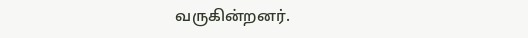வருகின்றனர்.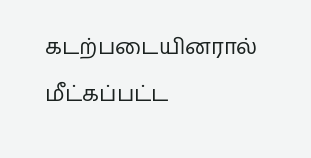கடற்படையினரால் மீட்கப்பட்ட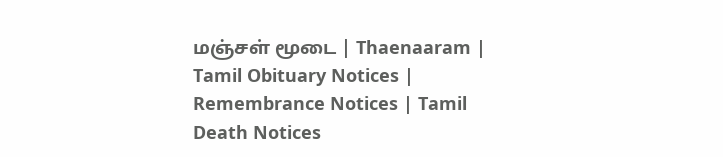மஞ்சள் மூடை | Thaenaaram |  Tamil Obituary Notices | Remembrance Notices | Tamil Death Notices